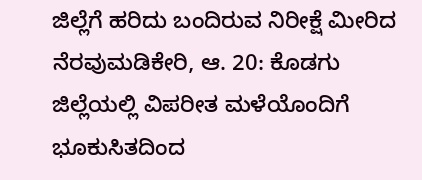ಜಿಲ್ಲೆಗೆ ಹರಿದು ಬಂದಿರುವ ನಿರೀಕ್ಷೆ ಮೀರಿದ ನೆರವುಮಡಿಕೇರಿ, ಆ. 20: ಕೊಡಗು ಜಿಲ್ಲೆಯಲ್ಲಿ ವಿಪರೀತ ಮಳೆಯೊಂದಿಗೆ ಭೂಕುಸಿತದಿಂದ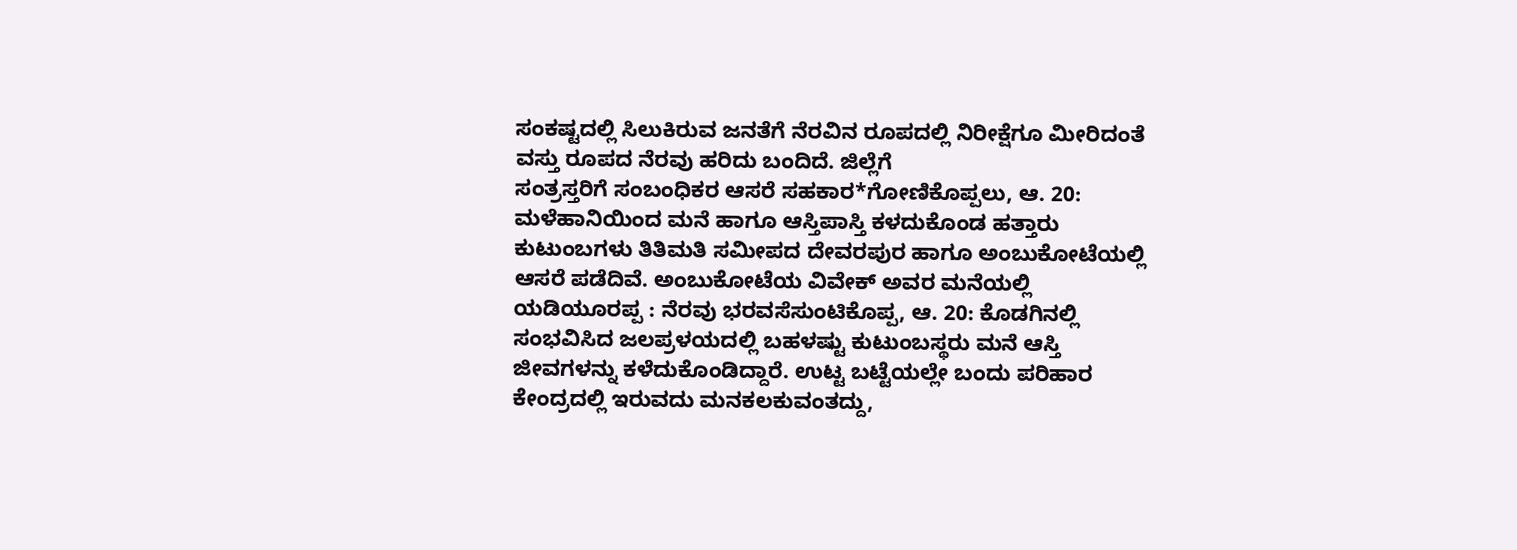ಸಂಕಷ್ಟದಲ್ಲಿ ಸಿಲುಕಿರುವ ಜನತೆಗೆ ನೆರವಿನ ರೂಪದಲ್ಲಿ ನಿರೀಕ್ಷೆಗೂ ಮೀರಿದಂತೆ ವಸ್ತು ರೂಪದ ನೆರವು ಹರಿದು ಬಂದಿದೆ. ಜಿಲ್ಲೆಗೆ
ಸಂತ್ರಸ್ತರಿಗೆ ಸಂಬಂಧಿಕರ ಆಸರೆ ಸಹಕಾರ*ಗೋಣಿಕೊಪ್ಪಲು, ಆ. 20: ಮಳೆಹಾನಿಯಿಂದ ಮನೆ ಹಾಗೂ ಆಸ್ತಿಪಾಸ್ತಿ ಕಳದುಕೊಂಡ ಹತ್ತಾರು ಕುಟುಂಬಗಳು ತಿತಿಮತಿ ಸಮೀಪದ ದೇವರಪುರ ಹಾಗೂ ಅಂಬುಕೋಟೆಯಲ್ಲಿ ಆಸರೆ ಪಡೆದಿವೆ. ಅಂಬುಕೋಟೆಯ ವಿವೇಕ್ ಅವರ ಮನೆಯಲ್ಲಿ
ಯಡಿಯೂರಪ್ಪ : ನೆರವು ಭರವಸೆಸುಂಟಿಕೊಪ್ಪ, ಆ. 20: ಕೊಡಗಿನಲ್ಲಿ ಸಂಭವಿಸಿದ ಜಲಪ್ರಳಯದಲ್ಲಿ ಬಹಳಷ್ಟು ಕುಟುಂಬಸ್ಥರು ಮನೆ ಆಸ್ತಿ ಜೀವಗಳನ್ನು ಕಳೆದುಕೊಂಡಿದ್ದಾರೆ. ಉಟ್ಟ ಬಟ್ಟೆಯಲ್ಲೇ ಬಂದು ಪರಿಹಾರ ಕೇಂದ್ರದಲ್ಲಿ ಇರುವದು ಮನಕಲಕುವಂತದ್ದು,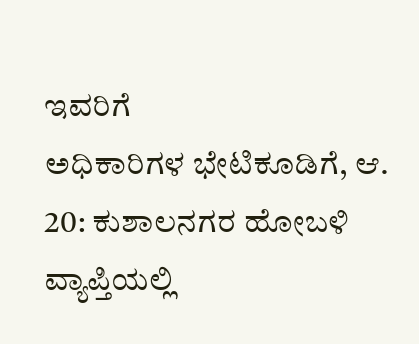ಇವರಿಗೆ
ಅಧಿಕಾರಿಗಳ ಭೇಟಿಕೂಡಿಗೆ, ಆ. 20: ಕುಶಾಲನಗರ ಹೋಬಳಿ ವ್ಯಾಪ್ತಿಯಲ್ಲಿ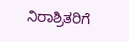ನಿರಾಶ್ರಿತರಿಗೆ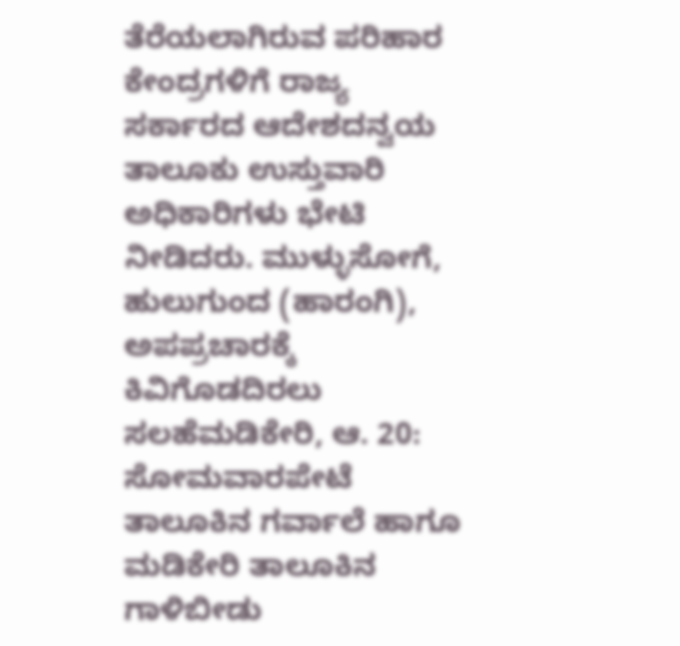ತೆರೆಯಲಾಗಿರುವ ಪರಿಹಾರ ಕೇಂದ್ರಗಳಿಗೆ ರಾಜ್ಯ ಸರ್ಕಾರದ ಆದೇಶದನ್ವಯ ತಾಲೂಕು ಉಸ್ತುವಾರಿ ಅಧಿಕಾರಿಗಳು ಭೇಟಿ ನೀಡಿದರು. ಮುಳ್ಳುಸೋಗೆ, ಹುಲುಗುಂದ (ಹಾರಂಗಿ),
ಅಪಪ್ರಚಾರಕ್ಕೆ ಕಿವಿಗೊಡದಿರಲು ಸಲಹೆಮಡಿಕೇರಿ, ಆ. 20: ಸೋಮವಾರಪೇಟೆ ತಾಲೂಕಿನ ಗರ್ವಾಲೆ ಹಾಗೂ ಮಡಿಕೇರಿ ತಾಲೂಕಿನ ಗಾಳಿಬೀಡು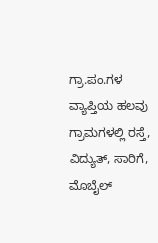ಗ್ರಾ.ಪಂ.ಗಳ ವ್ಯಾಪ್ತಿಯ ಹಲವು ಗ್ರಾಮಗಳಲ್ಲಿ ರಸ್ತೆ, ವಿದ್ಯುತ್, ಸಾರಿಗೆ, ಮೊಬೈಲ್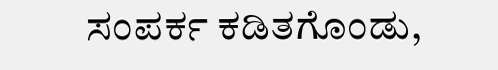ಸಂಪರ್ಕ ಕಡಿತಗೊಂಡು,